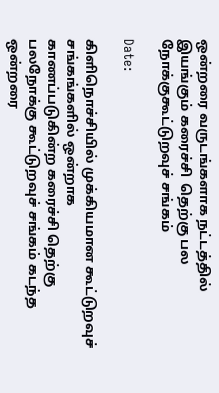ஒன்றரை வருடங்களாக நட்டத்தில் இயங்கும் கரைச்சி  தெற்கு பல நோக்குகூட்டுறவுச் சங்கம்

Date:

கிளிநொச்சியில் முக்கியமான கூட்டுறவுச் சங்கங்களில் ஒன்றாக
காணப்படுகின்ற கரைச்சி தெற்கு பலநோக்கு கூட்டுறவுச் சங்கம் கடந்த
ஒன்றரை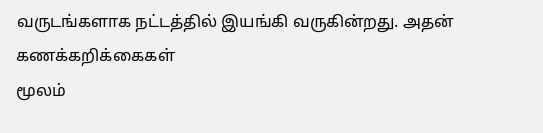வருடங்களாக நட்டத்தில் இயங்கி வருகின்றது. அதன் கணக்கறிக்கைகள்
மூலம்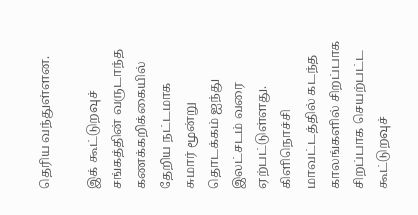தெரிய வந்துள்ளன.

இக் கூட்டுறவுச் சங்கத்தின் வருடாந்த கணக்கறிக்கையில் தேறிய நட்டமாக
சுமார் மூன்று தொடக்கம் ஐந்து இலட்சடம் வரை ஏற்பட்டுள்ளது. கிளிநொச்சி
மாவட்டத்தில் கடந்த காலங்களில் சிறப்பாக சிறப்பாக செயற்பட்ட கூட்டுறவுச்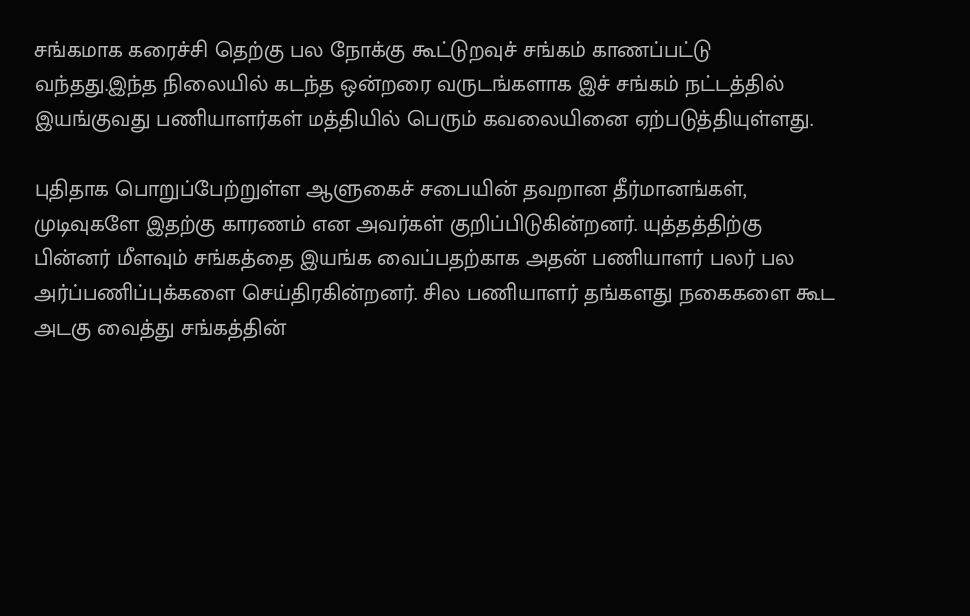சங்கமாக கரைச்சி தெற்கு பல நோக்கு கூட்டுறவுச் சங்கம் காணப்பட்டு
வந்தது.இந்த நிலையில் கடந்த ஒன்றரை வருடங்களாக இச் சங்கம் நட்டத்தில்
இயங்குவது பணியாளர்கள் மத்தியில் பெரும் கவலையினை ஏற்படுத்தியுள்ளது.

புதிதாக பொறுப்பேற்றுள்ள ஆளுகைச் சபையின் தவறான தீர்மானங்கள்,
முடிவுகளே இதற்கு காரணம் என அவர்கள் குறிப்பிடுகின்றனர். யுத்தத்திற்கு
பின்னர் மீளவும் சங்கத்தை இயங்க வைப்பதற்காக அதன் பணியாளர் பலர் பல
அர்ப்பணிப்புக்களை செய்திரகின்றனர். சில பணியாளர் தங்களது நகைகளை கூட
அடகு வைத்து சங்கத்தின்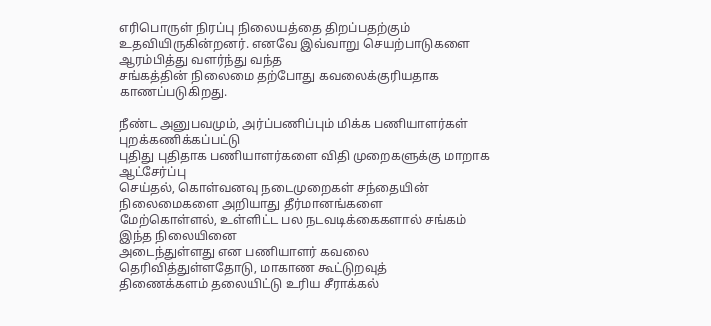எரிபொருள் நிரப்பு நிலையத்தை திறப்பதற்கும்
உதவியிருகின்றனர். எனவே இவ்வாறு செயற்பாடுகளை ஆரம்பித்து வளர்ந்து வந்த
சங்கத்தின் நிலைமை தற்போது கவலைக்குரியதாக காணப்படுகிறது.

நீண்ட அனுபவமும், அர்ப்பணிப்பும் மிக்க பணியாளர்கள் புறக்கணிக்கப்பட்டு
புதிது புதிதாக பணியாளர்களை விதி முறைகளுக்கு மாறாக ஆட்சேர்ப்பு
செய்தல், கொள்வனவு நடைமுறைகள் சந்தையின் நிலைமைகளை அறியாது தீர்மானங்களை
மேற்கொள்ளல், உள்ளிட்ட பல நடவடிக்கைகளால் சங்கம் இந்த நிலையினை
அடைந்துள்ளது என பணியாளர் கவலை தெரிவித்துள்ளதோடு, மாகாண கூட்டுறவுத்
திணைக்களம் தலையிட்டு உரிய சீராக்கல்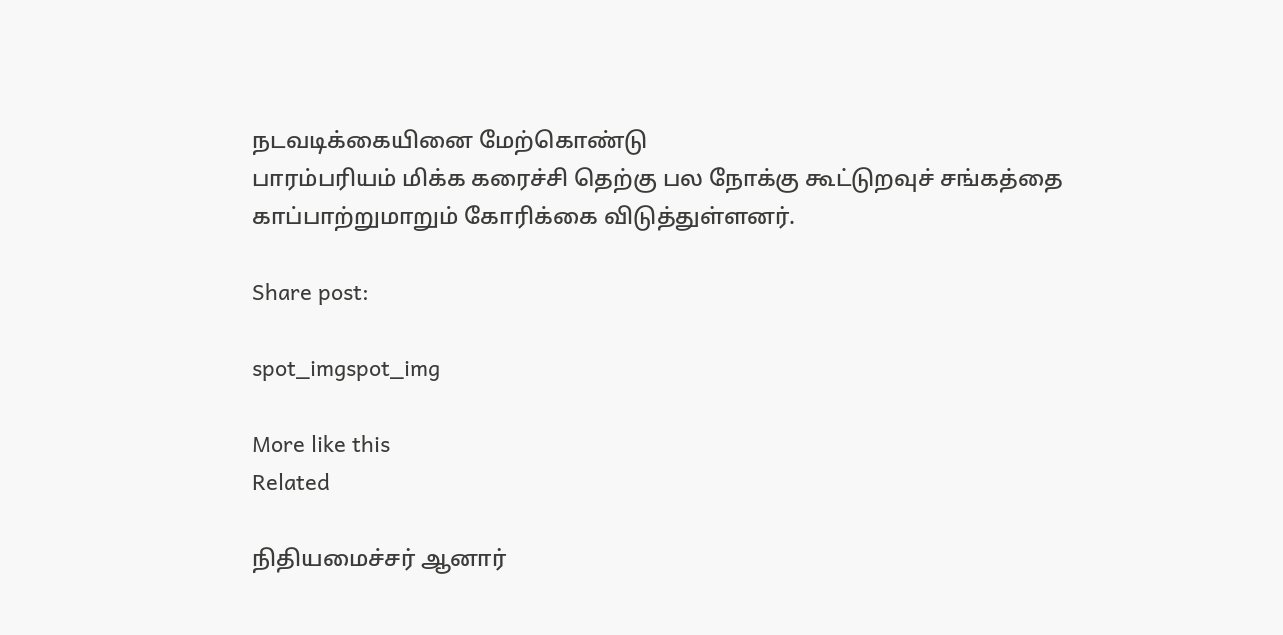நடவடிக்கையினை மேற்கொண்டு
பாரம்பரியம் மிக்க கரைச்சி தெற்கு பல நோக்கு கூட்டுறவுச் சங்கத்தை
காப்பாற்றுமாறும் கோரிக்கை விடுத்துள்ளனர்.

Share post:

spot_imgspot_img

More like this
Related

நிதியமைச்சர் ஆனார்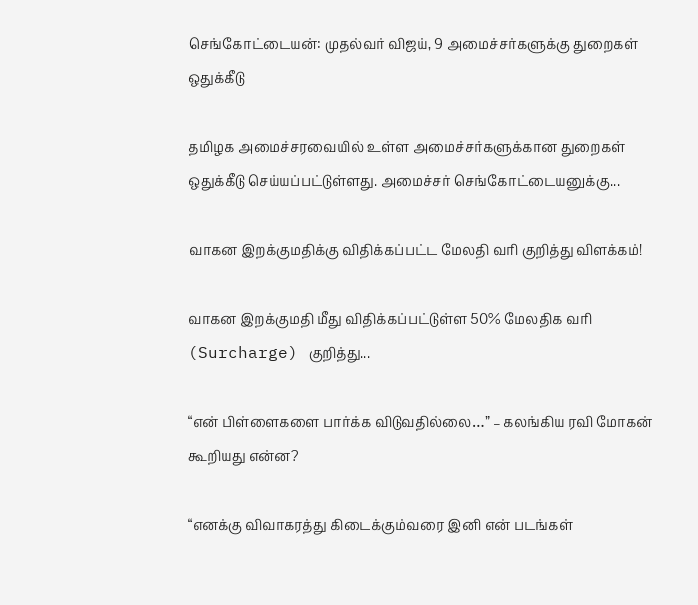செங்கோட்டையன்: முதல்வர் விஜய், 9 அமைச்சர்களுக்கு துறைகள் ஒதுக்கீடு

தமிழக அமைச்சரவையில் உள்ள அமைச்சர்களுக்கான துறைகள் ஒதுக்கீடு செய்யப்பட்டுள்ளது. அமைச்சர் செங்கோட்டையனுக்கு...

வாகன இறக்குமதிக்கு விதிக்கப்பட்ட மேலதி வரி குறித்து விளக்கம்!

வாகன இறக்குமதி மீது விதிக்கப்பட்டுள்ள 50% மேலதிக வரி (Surcharge) குறித்து...

“என் பிள்ளைகளை பார்க்க விடுவதில்லை…” – கலங்கிய ரவி மோகன் கூறியது என்ன?

“எனக்கு விவாகரத்து கிடைக்கும்வரை இனி என் படங்கள்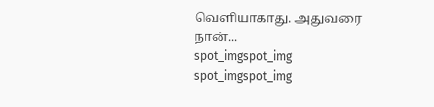வெளியாகாது. அதுவரை நான்...
spot_imgspot_img
spot_imgspot_img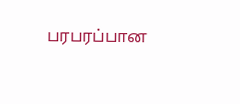பரபரப்பான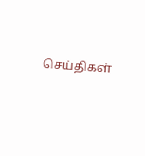செய்திகள்